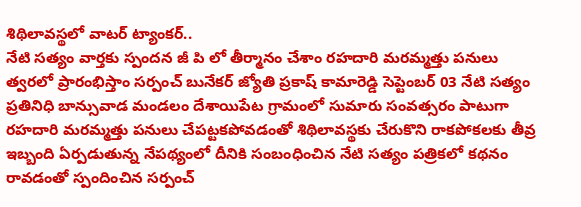శిథిలావస్థలో వాటర్ ట్యాంకర్..
నేటి సత్యం వార్తకు స్పందన జీ పి లో తీర్మానం చేశాం రహదారి మరమ్మత్తు పనులు త్వరలో ప్రారంభిస్తాం సర్పంచ్ బునేకర్ జ్యోతి ప్రకాష్ కామారెడ్డి సెప్టెంబర్ 03 నేటి సత్యం ప్రతినిధి బాన్సువాడ మండలం దేశాయిపేట గ్రామంలో సుమారు సంవత్సరం పాటుగా రహదారి మరమ్మత్తు పనులు చేపట్టకపోవడంతో శిథిలావస్థకు చేరుకొని రాకపోకలకు తీవ్ర ఇబ్బంది ఏర్పడుతున్న నేపథ్యంలో దీనికి సంబంధించిన నేటి సత్యం పత్రికలో కథనం రావడంతో స్పందించిన సర్పంచ్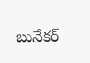బునేకర్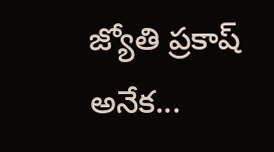జ్యోతి ప్రకాష్ అనేక...